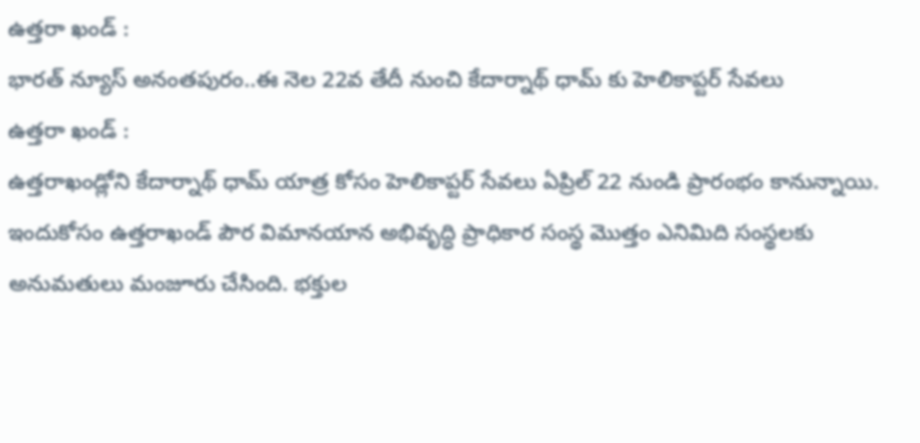ఉత్తరా ఖండ్ :
భారత్ న్యూస్ అనంతపురం..ఈ నెల 22వ తేదీ నుంచి కేదార్నాథ్ ధామ్ కు హెలికాప్టర్ సేవలు
ఉత్తరా ఖండ్ :
ఉత్తరాఖండ్లోని కేదార్నాథ్ ధామ్ యాత్ర కోసం హెలికాప్టర్ సేవలు ఏప్రిల్ 22 నుండి ప్రారంభం కానున్నాయి. ఇందుకోసం ఉత్తరాఖండ్ పౌర విమానయాన అభివృద్ధి ప్రాధికార సంస్థ మొత్తం ఎనిమిది సంస్థలకు అనుమతులు మంజూరు చేసింది. భక్తుల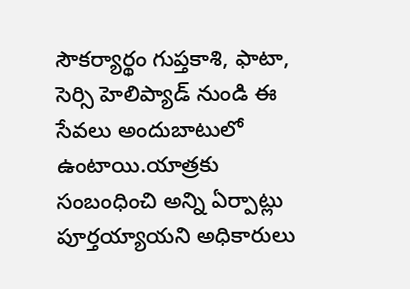సౌకర్యార్థం గుప్తకాశి, ఫాటా, సెర్సి హెలిప్యాడ్ నుండి ఈ సేవలు అందుబాటులో ఉంటాయి.యాత్రకు సంబంధించి అన్ని ఏర్పాట్లు పూర్తయ్యాయని అధికారులు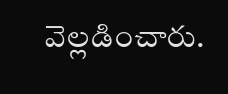వెల్లడించారు.